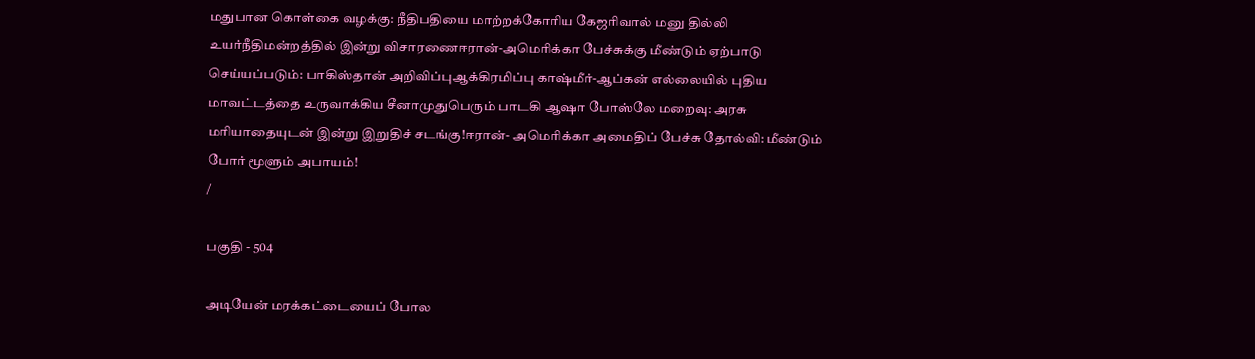மதுபான கொள்கை வழக்கு: நீதிபதியை மாற்றக்கோரிய கேஜரிவால் மனு தில்லி உயர்நீதிமன்றத்தில் இன்று விசாரணைஈரான்-அமெரிக்கா பேச்சுக்கு மீண்டும் ஏற்பாடு செய்யப்படும்: பாகிஸ்தான் அறிவிப்புஆக்கிரமிப்பு காஷ்மீர்-ஆப்கன் எல்லையில் புதிய மாவட்டத்தை உருவாக்கிய சீனாமுதுபெரும் பாடகி ஆஷா போஸ்லே மறைவு: அரசு மரியாதையுடன் இன்று இறுதிச் சடங்கு!ஈரான்- அமெரிக்கா அமைதிப் பேச்சு தோல்வி: மீண்டும் போர் மூளும் அபாயம்!
/

பகுதி - 504

அடியேன் மரக்கட்டையைப் போல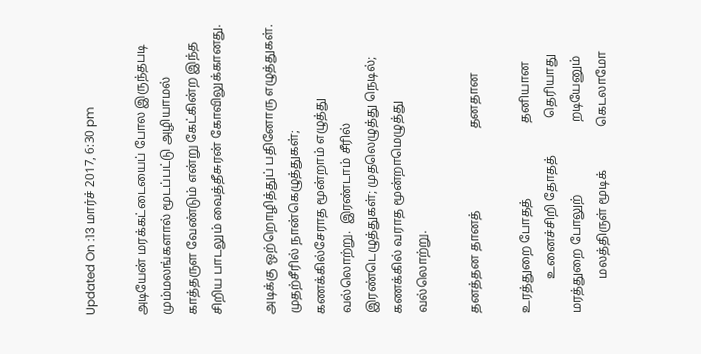Updated On :13 மார்ச் 2017, 6:30 pm

அடியேன் மரக்கட்டையைப் போல இருந்தபடி மும்மலங்களால் மூடப்பட்டு அழியாமல் காத்தருள வேண்டும் என்று கேட்கின்ற இந்த சிறிய பாடலும் வைத்தீசுரன் கோவிலுக்கானது.

அடிக்கு ஒற்றொழித்துப் பதினோரு எழுத்துகள்.  முதற்சீரில் நான்கெழுத்துகள்; கணக்கில்சேராத மூன்றாம் எழுத்து வல்லொற்று.  இரண்டாம் சீரில் இரண்டெழுத்துகள்; முதலெழுத்து நெடில்; கணக்கில் வராத மூன்றாமெழுத்து வல்லொற்று.

தனத்தன தானத்                          தனதான

உரத்துறை போதத்                        தனியான
           உனைச்சிறி தோதத்            தெரியாது
மரத்துறை போலுற்                       றடியேனும்
           மலத்திருள் மூடிக்              கெடலாமோ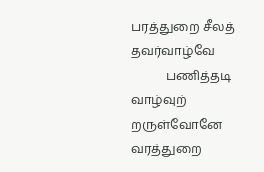பரத்துறை சீலத்                           தவர்வாழ்வே
           பணித்தடி வாழ்வுற்             றருள்வோனே
வரத்துறை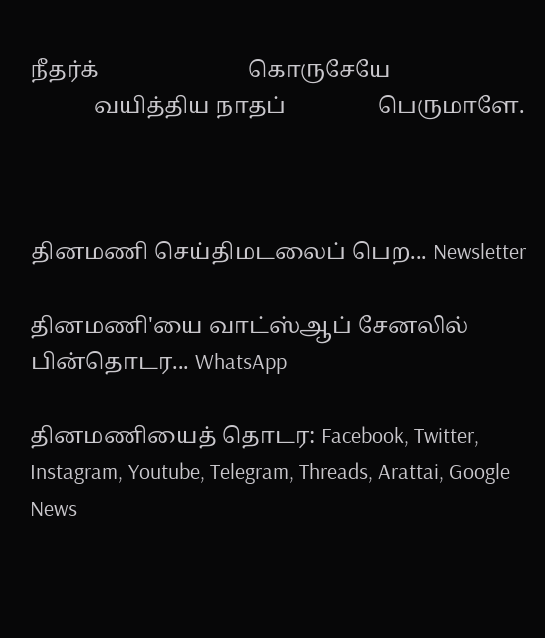நீதர்க்                          கொருசேயே
           வயித்திய நாதப்                பெருமாளே.



தினமணி செய்திமடலைப் பெற... Newsletter

தினமணி'யை வாட்ஸ்ஆப் சேனலில் பின்தொடர... WhatsApp

தினமணியைத் தொடர: Facebook, Twitter, Instagram, Youtube, Telegram, Threads, Arattai, Google News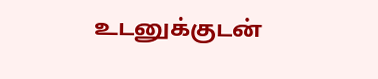உடனுக்குடன்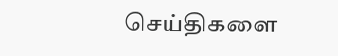செய்திகளை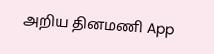அறிய தினமணி App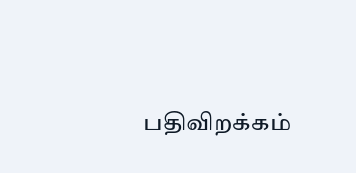பதிவிறக்கம்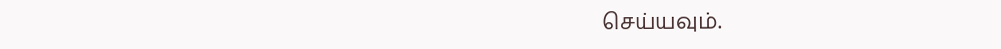செய்யவும்.